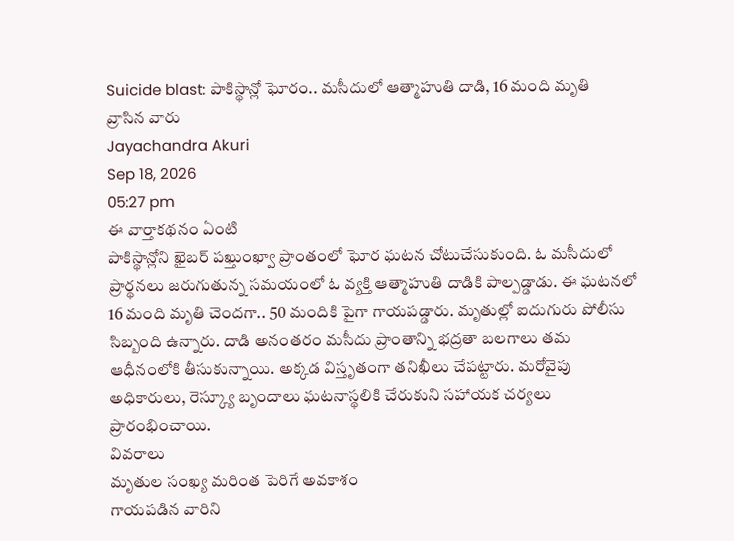Suicide blast: పాకిస్థాన్లో ఘోరం.. మసీదులో ఆత్మాహుతి దాడి, 16 మంది మృతి
వ్రాసిన వారు
Jayachandra Akuri
Sep 18, 2026
05:27 pm
ఈ వార్తాకథనం ఏంటి
పాకిస్థాన్లోని ఖైబర్ పఖ్తుంఖ్వా ప్రాంతంలో ఘోర ఘటన చోటుచేసుకుంది. ఓ మసీదులో ప్రార్థనలు జరుగుతున్న సమయంలో ఓ వ్యక్తి ఆత్మాహుతి దాడికి పాల్పడ్డాడు. ఈ ఘటనలో 16 మంది మృతి చెందగా.. 50 మందికి పైగా గాయపడ్డారు. మృతుల్లో ఐదుగురు పోలీసు సిబ్బంది ఉన్నారు. దాడి అనంతరం మసీదు ప్రాంతాన్ని భద్రతా బలగాలు తమ ఆధీనంలోకి తీసుకున్నాయి. అక్కడ విస్తృతంగా తనిఖీలు చేపట్టారు. మరోవైపు అధికారులు, రెస్క్యూ బృందాలు ఘటనాస్థలికి చేరుకుని సహాయక చర్యలు ప్రారంభించాయి.
వివరాలు
మృతుల సంఖ్య మరింత పెరిగే అవకాశం
గాయపడిన వారిని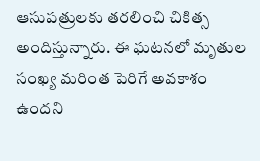ఆసుపత్రులకు తరలించి చికిత్స అందిస్తున్నారు. ఈ ఘటనలో మృతుల సంఖ్య మరింత పెరిగే అవకాశం ఉందని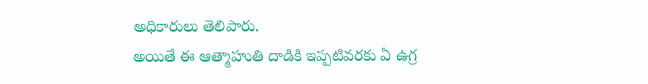అధికారులు తెలిపారు.
అయితే ఈ ఆత్మాహుతి దాడికి ఇప్పటివరకు ఏ ఉగ్ర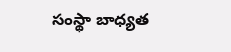సంస్థా బాధ్యత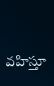వహిస్తూ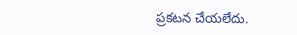ప్రకటన చేయలేదు.